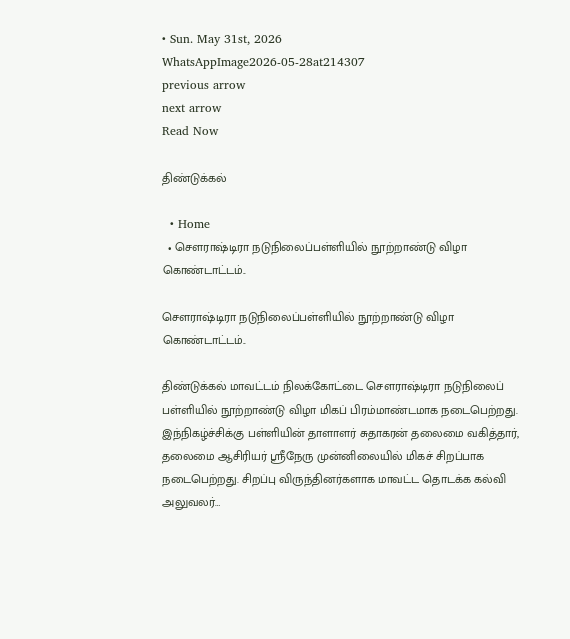• Sun. May 31st, 2026
WhatsAppImage2026-05-28at214307
previous arrow
next arrow
Read Now

திண்டுக்கல்

  • Home
  • சௌராஷ்டிரா நடுநிலைப்பள்ளியில் நூற்றாண்டு விழா கொண்டாட்டம்..

சௌராஷ்டிரா நடுநிலைப்பள்ளியில் நூற்றாண்டு விழா கொண்டாட்டம்..

திண்டுக்கல் மாவட்டம் நிலக்கோட்டை சௌராஷ்டிரா நடுநிலைப் பள்ளியில் நூற்றாண்டு விழா மிகப் பிரம்மாண்டமாக நடைபெற்றது. இந்நிகழ்ச்சிக்கு பள்ளியின் தாளாளர் சுதாகரன் தலைமை வகித்தார், தலைமை ஆசிரியர் ஸ்ரீநேரு முன்னிலையில் மிகச் சிறப்பாக நடைபெற்றது. சிறப்பு விருந்தினர்களாக மாவட்ட தொடக்க கல்வி அலுவலர்…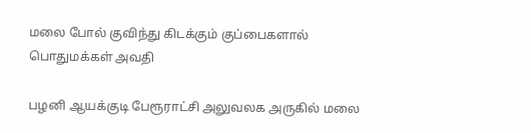மலை போல் குவிந்து கிடக்கும் குப்பைகளால் பொதுமக்கள் அவதி

பழனி ஆயக்குடி பேரூராட்சி அலுவலக அருகில் மலை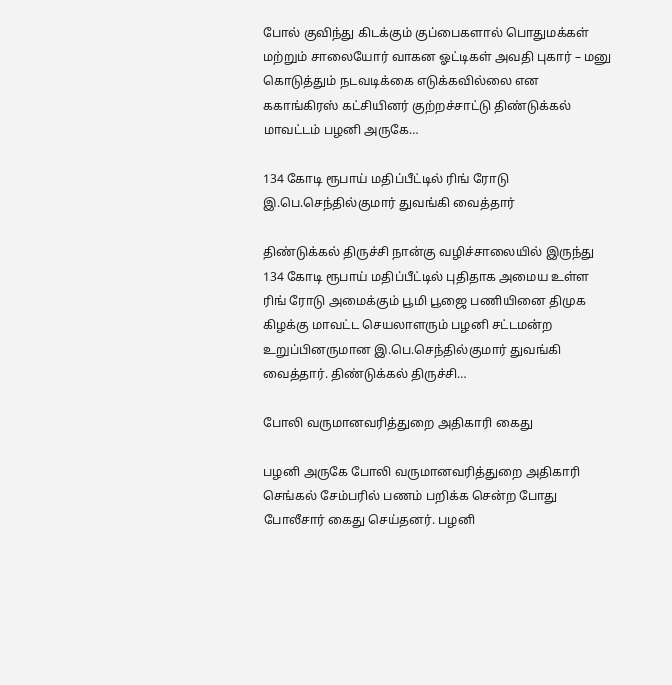போல் குவிந்து கிடக்கும் குப்பைகளால் பொதுமக்கள் மற்றும் சாலையோர் வாகன ஓட்டிகள் அவதி புகார் – மனு கொடுத்தும் நடவடிக்கை எடுக்கவில்லை என ககாங்கிரஸ் கட்சியினர் குற்றச்சாட்டு திண்டுக்கல் மாவட்டம் பழனி அருகே…

134 கோடி ரூபாய் மதிப்பீட்டில் ரிங் ரோடு இ.பெ.செந்தில்குமார் துவங்கி வைத்தார்

திண்டுக்கல் திருச்சி நான்கு வழிச்சாலையில் இருந்து 134 கோடி ரூபாய் மதிப்பீட்டில் புதிதாக அமைய உள்ள ரிங் ரோடு அமைக்கும் பூமி பூஜை பணியினை திமுக கிழக்கு மாவட்ட செயலாளரும் பழனி சட்டமன்ற உறுப்பினருமான இ.பெ.செந்தில்குமார் துவங்கி வைத்தார். திண்டுக்கல் திருச்சி…

போலி வருமானவரித்துறை அதிகாரி கைது

பழனி அருகே போலி வருமானவரித்துறை அதிகாரி செங்கல் சேம்பரில் பணம் பறிக்க சென்ற போது போலீசார் கைது செய்தனர். பழனி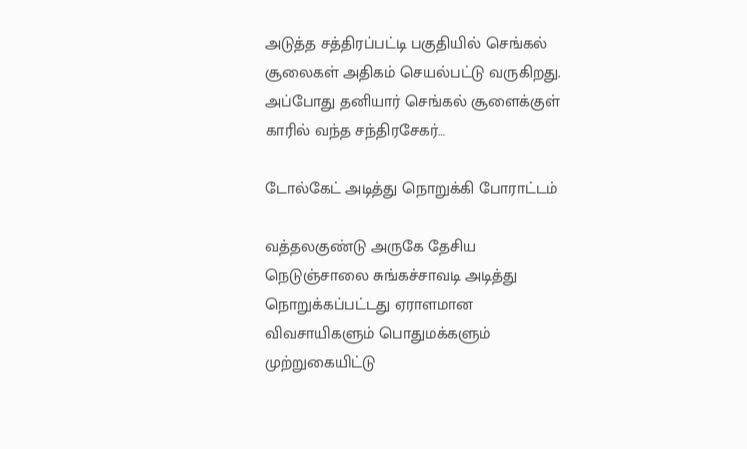அடுத்த சத்திரப்பட்டி பகுதியில் செங்கல் சூலைகள் அதிகம் செயல்பட்டு வருகிறது. அப்போது தனியார் செங்கல் சூளைக்குள் காரில் வந்த சந்திரசேகர்…

டோல்கேட் அடித்து நொறுக்கி போராட்டம்

வத்தலகுண்டு அருகே தேசிய நெடுஞ்சாலை சுங்கச்சாவடி அடித்து நொறுக்கப்பட்டது ஏராளமான விவசாயிகளும் பொதுமக்களும் முற்றுகையிட்டு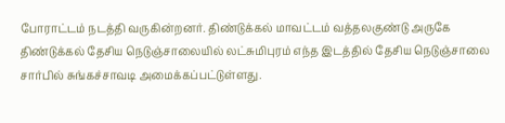போராட்டம் நடத்தி வருகின்றனர். திண்டுக்கல் மாவட்டம் வத்தலகுண்டு அருகே திண்டுக்கல் தேசிய நெடுஞ்சாலையில் லட்சுமிபுரம் எந்த இடத்தில் தேசிய நெடுஞ்சாலை சார்பில் சுங்கச்சாவடி அமைக்கப்பட்டுள்ளது.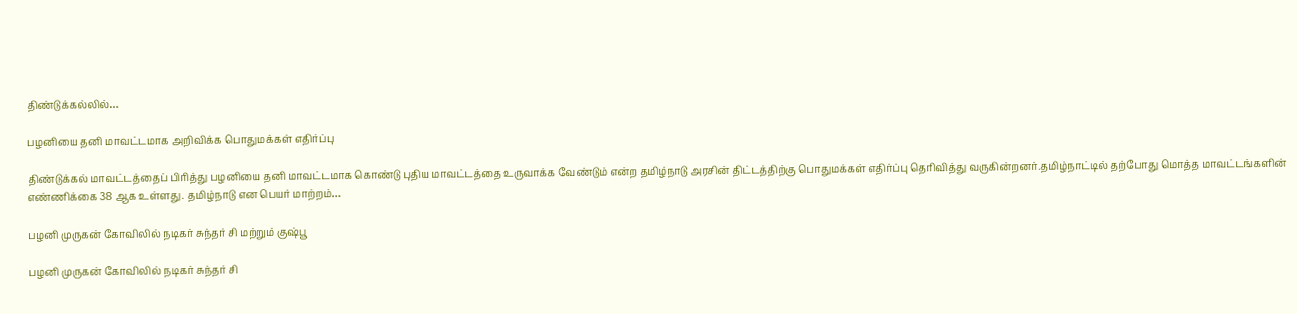திண்டுக்கல்லில்…

பழனியை தனி மாவட்டமாக அறிவிக்க பொதுமக்கள் எதிர்ப்பு

திண்டுக்கல் மாவட்டத்தைப் பிரித்து பழனியை தனி மாவட்டமாக கொண்டு புதிய மாவட்டத்தை உருவாக்க வேண்டும் என்ற தமிழ்நாடு அரசின் திட்டத்திற்கு பொதுமக்கள் எதிர்ப்பு தெரிவித்து வருகின்றனர்.தமிழ்நாட்டில் தற்போது மொத்த மாவட்டங்களின் எண்ணிக்கை 38 ஆக உள்ளது. தமிழ்நாடு என பெயர் மாற்றம்…

பழனி முருகன் கோவிலில் நடிகர் சுந்தர் சி மற்றும் குஷ்பூ

பழனி முருகன் கோவிலில் நடிகர் சுந்தர் சி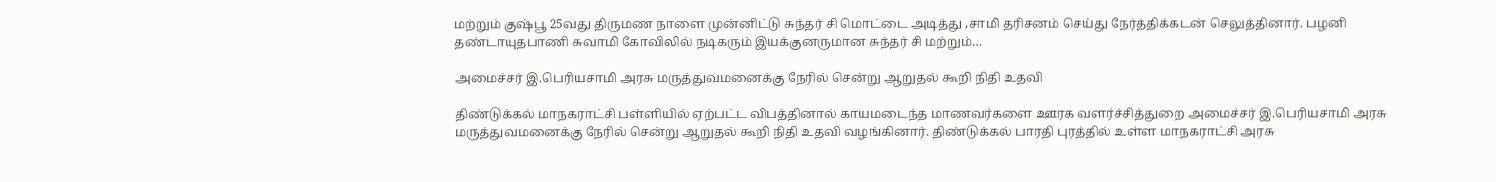மற்றும் குஷ்பூ 25வது திருமண நாளை முன்னிட்டு சுந்தர் சி மொட்டை அடித்து ,சாமி தரிசனம் செய்து நேர்த்திக்கடன் செலுத்தினார். பழனி தண்டாயுதபாணி சுவாமி கோவிலில் நடிகரும் இயக்குனருமான சுந்தர் சி மற்றும்…

அமைச்சர் இ.பெரியசாமி அரசு மருத்துவமனைக்கு நேரில் சென்று ஆறுதல் கூறி நிதி உதவி

திண்டுக்கல் மாநகராட்சி பள்ளியில் ஏற்பட்ட விபத்தினால் காயமடைந்த மாணவர்களை ஊரக வளர்ச்சித்துறை அமைச்சர் இ.பெரியசாமி அரசு மருத்துவமனைக்கு நேரில் சென்று ஆறுதல் கூறி நிதி உதவி வழங்கினார். திண்டுக்கல் பாரதி புரத்தில் உள்ள மாநகராட்சி அரசு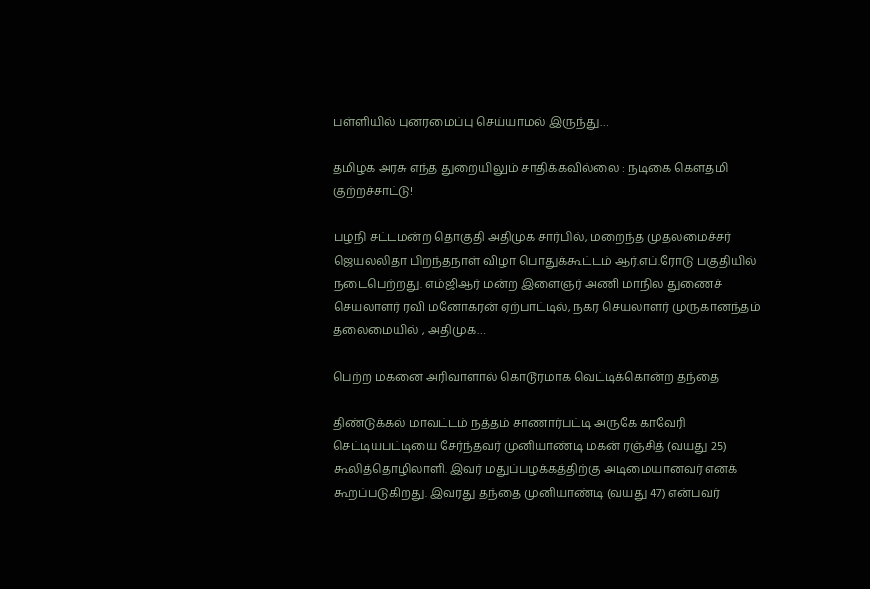பள்ளியில் புனரமைப்பு செய்யாமல் இருந்து…

தமிழக அரசு எந்த துறையிலும் சாதிக்கவில்லை : நடிகை கௌதமி குற்றச்சாட்டு!

பழநி சட்டமன்ற தொகுதி அதிமுக சார்பில், மறைந்த முதலமைச்சர் ஜெயலலிதா பிறந்தநாள் விழா பொதுக்கூட்டம் ஆர்.எப்.ரோடு பகுதியில் நடைபெற்றது. எம்ஜிஆர் மன்ற இளைஞர் அணி மாநில துணைச் செயலாளர் ரவி மனோகரன் ஏற்பாட்டில், நகர செயலாளர் முருகானந்தம் தலைமையில் , அதிமுக…

பெற்ற மகனை அரிவாளால் கொடூரமாக வெட்டிக்கொன்ற தந்தை

திண்டுக்கல் மாவட்டம் நத்தம் சாணார்பட்டி அருகே காவேரி செட்டியபட்டியை சேர்ந்தவர் முனியாண்டி மகன் ரஞ்சித் (வயது 25) கூலித்தொழிலாளி. இவர் மதுப்பழக்கத்திற்கு அடிமையானவர் எனக் கூறப்படுகிறது. இவரது தந்தை முனியாண்டி (வயது 47) என்பவர்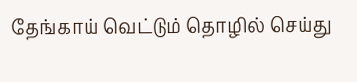தேங்காய் வெட்டும் தொழில் செய்து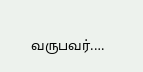வருபவர்.…